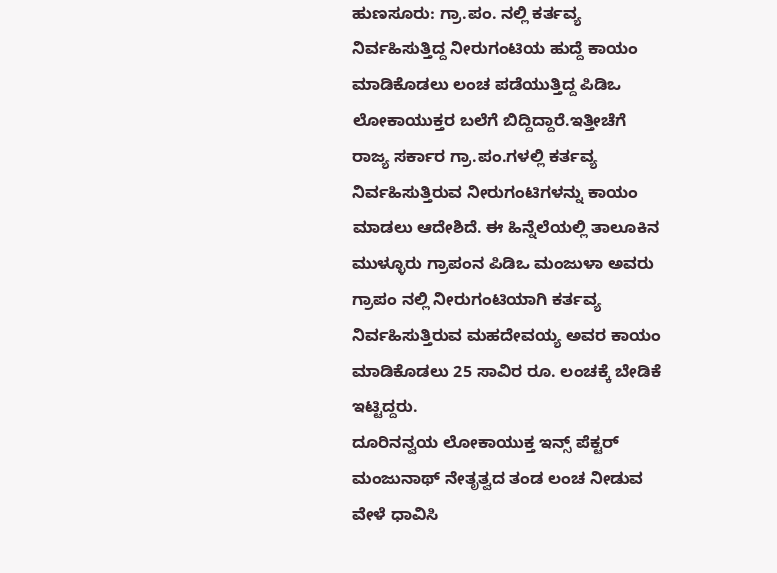ಹುಣಸೂರು: ಗ್ರಾ.ಪಂ. ನಲ್ಲಿ ಕರ್ತವ್ಯ ನಿರ್ವಹಿಸುತ್ತಿದ್ದ ನೀರುಗಂಟಿಯ ಹುದ್ದೆ ಕಾಯಂ ಮಾಡಿಕೊಡಲು ಲಂಚ ಪಡೆಯುತ್ತಿದ್ದ ಪಿಡಿಒ ಲೋಕಾಯುಕ್ತರ ಬಲೆಗೆ ಬಿದ್ದಿದ್ದಾರೆ.ಇತ್ತೀಚೆಗೆ ರಾಜ್ಯ ಸರ್ಕಾರ ಗ್ರಾ.ಪಂ.ಗಳಲ್ಲಿ ಕರ್ತವ್ಯ ನಿರ್ವಹಿಸುತ್ತಿರುವ ನೀರುಗಂಟಿಗಳನ್ನು ಕಾಯಂ ಮಾಡಲು ಆದೇಶಿದೆ. ಈ ಹಿನ್ನೆಲೆಯಲ್ಲಿ ತಾಲೂಕಿನ ಮುಳ್ಳೂರು ಗ್ರಾಪಂನ ಪಿಡಿಒ ಮಂಜುಳಾ ಅವರು ಗ್ರಾಪಂ ನಲ್ಲಿ ನೀರುಗಂಟಿಯಾಗಿ ಕರ್ತವ್ಯ ನಿರ್ವಹಿಸುತ್ತಿರುವ ಮಹದೇವಯ್ಯ ಅವರ ಕಾಯಂ ಮಾಡಿಕೊಡಲು 25 ಸಾವಿರ ರೂ. ಲಂಚಕ್ಕೆ ಬೇಡಿಕೆ ಇಟ್ಟಿದ್ದರು.
ದೂರಿನನ್ವಯ ಲೋಕಾಯುಕ್ತ ಇನ್ಸ್ ಪೆಕ್ಟರ್ ಮಂಜುನಾಥ್ ನೇತೃತ್ವದ ತಂಡ ಲಂಚ ನೀಡುವ ವೇಳೆ ಧಾವಿಸಿ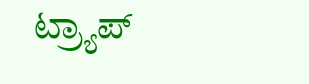ಟ್ರ್ಯಾಪ್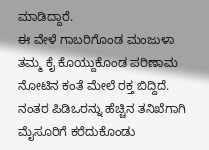ಮಾಡಿದ್ದಾರೆ.
ಈ ವೇಳೆ ಗಾಬರಿಗೊಂಡ ಮಂಜುಳಾ ತಮ್ಮ ಕೈ ಕೊಯ್ದುಕೊಂಡ ಪರಿಣಾಮ ನೋಟಿನ ಕಂತೆ ಮೇಲೆ ರಕ್ತ ಬಿದ್ದಿದೆ. ನಂತರ ಪಿಡಿಒರನ್ನು ಹೆಚ್ಚಿನ ತನಿಖೆಗಾಗಿ ಮೈಸೂರಿಗೆ ಕರೆದುಕೊಂಡು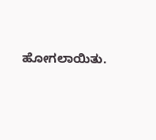ಹೋಗಲಾಯಿತು.